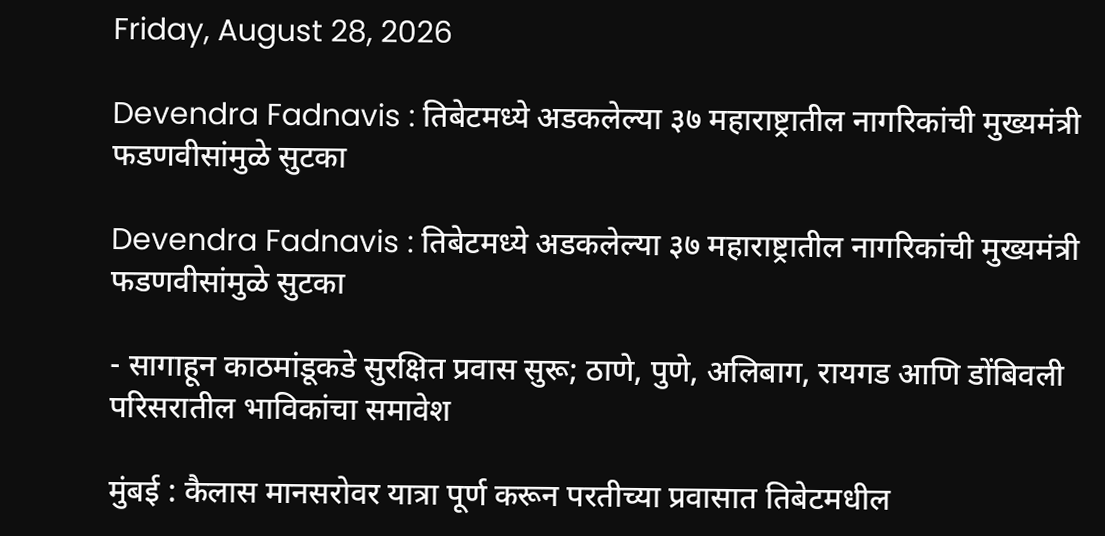Friday, August 28, 2026

Devendra Fadnavis : तिबेटमध्ये अडकलेल्या ३७ महाराष्ट्रातील नागरिकांची मुख्यमंत्री फडणवीसांमुळे सुटका

Devendra Fadnavis : तिबेटमध्ये अडकलेल्या ३७ महाराष्ट्रातील नागरिकांची मुख्यमंत्री फडणवीसांमुळे सुटका

- सागाहून काठमांडूकडे सुरक्षित प्रवास सुरू; ठाणे, पुणे, अलिबाग, रायगड आणि डोंबिवली परिसरातील भाविकांचा समावेश

मुंबई : कैलास मानसरोवर यात्रा पूर्ण करून परतीच्या प्रवासात तिबेटमधील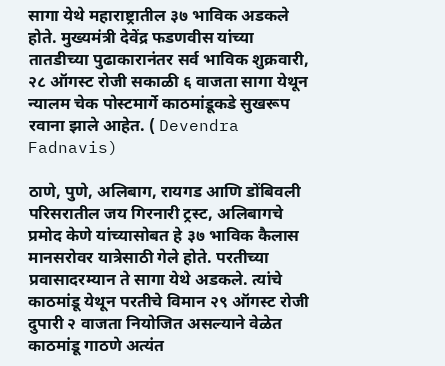सागा येथे महाराष्ट्रातील ३७ भाविक अडकले होते. मुख्यमंत्री देवेंद्र फडणवीस यांच्या तातडीच्या पुढाकारानंतर सर्व भाविक शुक्रवारी, २८ ऑगस्ट रोजी सकाळी ६ वाजता सागा येथून न्यालम चेक पोस्टमार्गे काठमांडूकडे सुखरूप रवाना झाले आहेत. ( Devendra Fadnavis)

ठाणे, पुणे, अलिबाग, रायगड आणि डोंबिवली परिसरातील जय गिरनारी ट्रस्ट, अलिबागचे प्रमोद केणे यांच्यासोबत हे ३७ भाविक कैलास मानसरोवर यात्रेसाठी गेले होते. परतीच्या प्रवासादरम्यान ते सागा येथे अडकले. त्यांचे काठमांडू येथून परतीचे विमान २९ ऑगस्ट रोजी दुपारी २ वाजता नियोजित असल्याने वेळेत काठमांडू गाठणे अत्यंत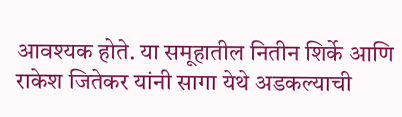आवश्यक होते. या समूहातील नितीन शिर्के आणि राकेश जितेकर यांनी सागा येथे अडकल्याची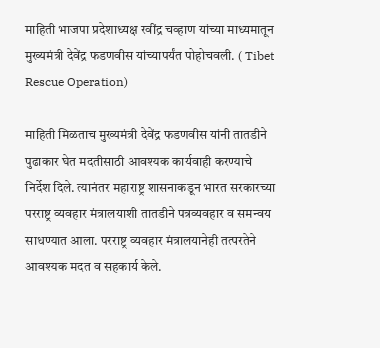माहिती भाजपा प्रदेशाध्यक्ष रवींद्र चव्हाण यांच्या माध्यमातून मुख्यमंत्री देवेंद्र फडणवीस यांच्यापर्यंत पोहोचवली. ( Tibet Rescue Operation)

माहिती मिळताच मुख्यमंत्री देवेंद्र फडणवीस यांनी तातडीने पुढाकार घेत मदतीसाठी आवश्यक कार्यवाही करण्याचे निर्देश दिले. त्यानंतर महाराष्ट्र शासनाकडून भारत सरकारच्या परराष्ट्र व्यवहार मंत्रालयाशी तातडीने पत्रव्यवहार व समन्वय साधण्यात आला. परराष्ट्र व्यवहार मंत्रालयानेही तत्परतेने आवश्यक मदत व सहकार्य केले.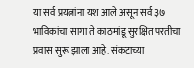या सर्व प्रयत्नांना यश आले असून सर्व ३७ भाविकांचा सागा ते काठमांडू सुरक्षित परतीचा प्रवास सुरू झाला आहे. संकटाच्या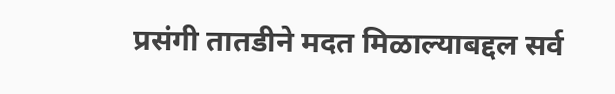प्रसंगी तातडीने मदत मिळाल्याबद्दल सर्व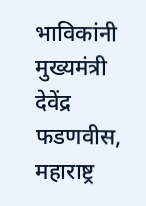भाविकांनी मुख्यमंत्री देवेंद्र फडणवीस, महाराष्ट्र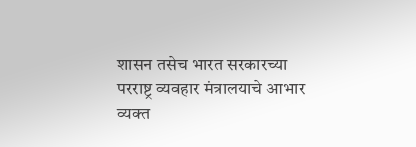शासन तसेच भारत सरकारच्या परराष्ट्र व्यवहार मंत्रालयाचे आभार व्यक्त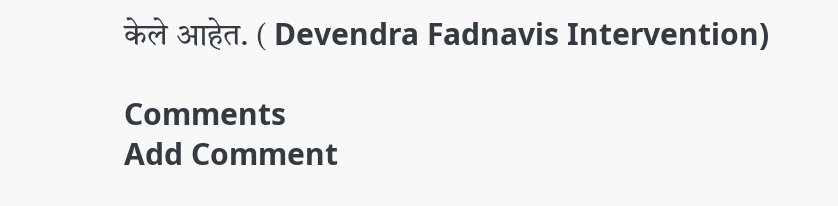केले आहेत. ( Devendra Fadnavis Intervention)

Comments
Add Comment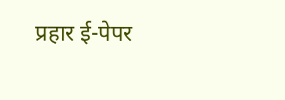प्रहार ई-पेपर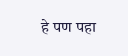हे पण पहा